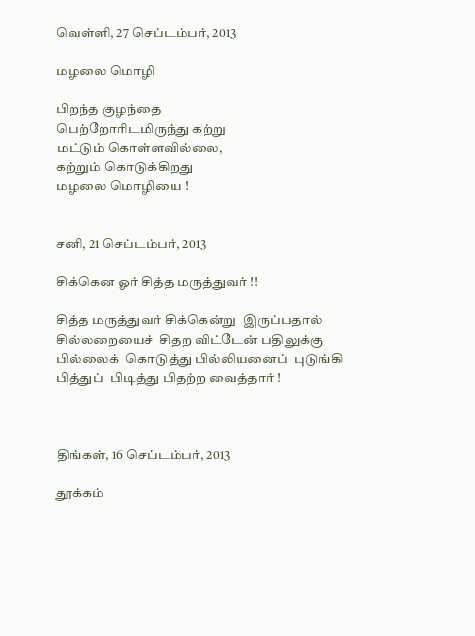வெள்ளி, 27 செப்டம்பர், 2013

மழலை மொழி

பிறந்த குழந்தை
பெற்றோரிடமிருந்து கற்று
மட்டும் கொள்ளவில்லை,
கற்றும் கொடுக்கிறது
மழலை மொழியை !


சனி, 21 செப்டம்பர், 2013

சிக்கென ஓர் சித்த மருத்துவர் !!

சித்த மருத்துவர் சிக்கென்று  இருப்பதால்
சில்லறையைச்  சிதற விட்டேன் பதிலுக்கு
பில்லைக்  கொடுத்து பில்லியனைப்  புடுங்கி
பித்துப்  பிடித்து பிதற்ற வைத்தார் !



திங்கள், 16 செப்டம்பர், 2013

தூக்கம்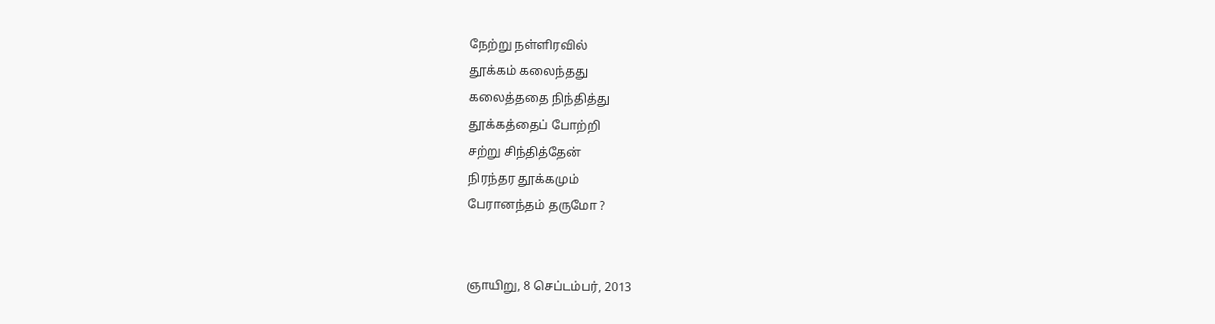நேற்று நள்ளிரவில்
தூக்கம் கலைந்தது
கலைத்ததை நிந்தித்து
தூக்கத்தைப் போற்றி
சற்று சிந்தித்தேன்
நிரந்தர தூக்கமும்
பேரானந்தம் தருமோ ?


ஞாயிறு, 8 செப்டம்பர், 2013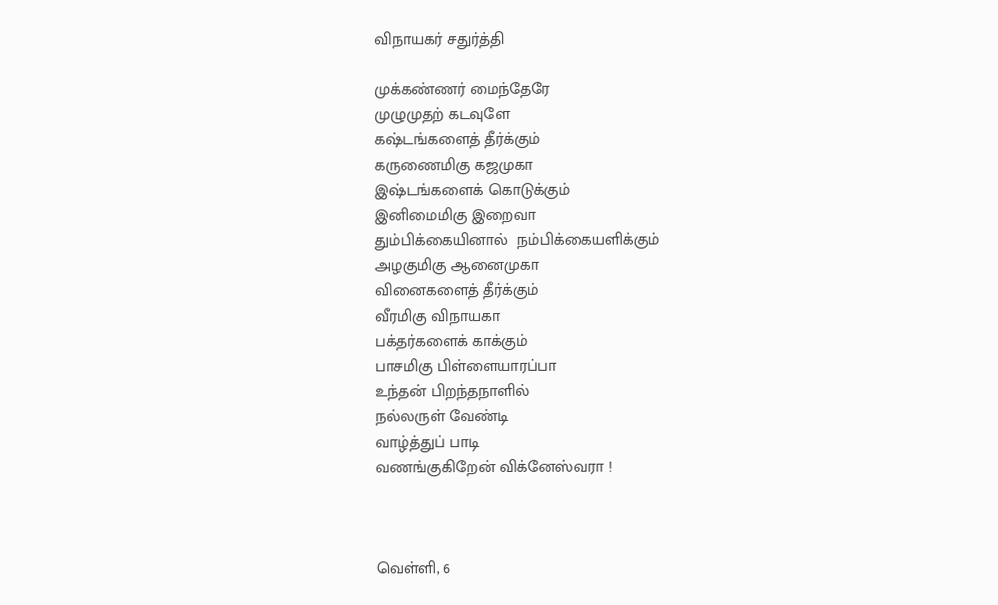விநாயகர் சதுர்த்தி

முக்கண்ணர் மைந்தேரே
முழுமுதற் கடவுளே
கஷ்டங்களைத் தீர்க்கும்
கருணைமிகு கஜமுகா
இஷ்டங்களைக் கொடுக்கும்
இனிமைமிகு இறைவா
தும்பிக்கையினால்  நம்பிக்கையளிக்கும்
அழகுமிகு ஆனைமுகா
வினைகளைத் தீர்க்கும்
வீரமிகு விநாயகா
பக்தர்களைக் காக்கும்
பாசமிகு பிள்ளையாரப்பா
உந்தன் பிறந்தநாளில்
நல்லருள் வேண்டி
வாழ்த்துப் பாடி
வணங்குகிறேன் விக்னேஸ்வரா !



வெள்ளி, 6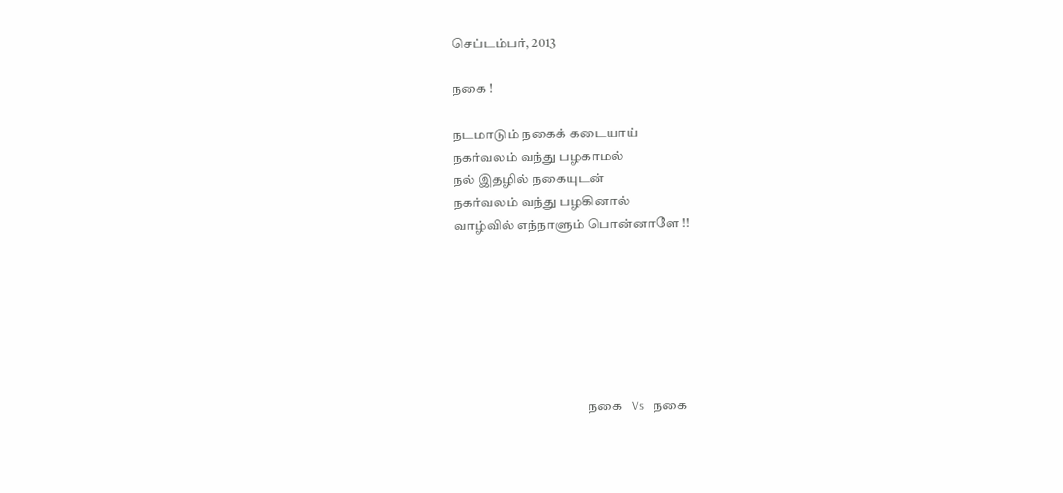செப்டம்பர், 2013

நகை !

நடமாடும் நகைக் கடையாய்
நகர்வலம் வந்து பழகாமல்
நல் இதழில் நகையுடன்
நகர்வலம் வந்து பழகினால்
வாழ்வில் எந்நாளும் பொன்னாளே !!







                                                  நகை   Vs   நகை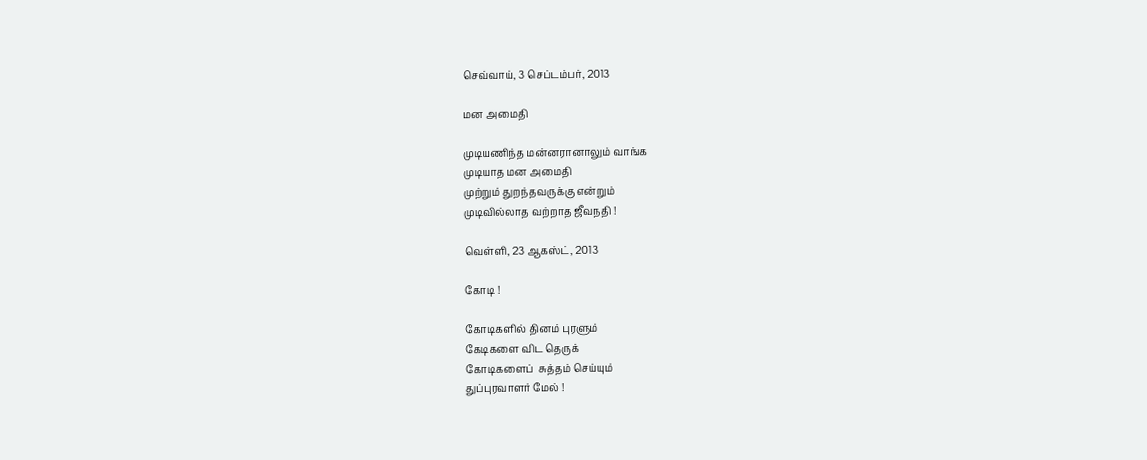செவ்வாய், 3 செப்டம்பர், 2013

மன அமைதி

முடியணிந்த மன்னரானாலும் வாங்க
முடியாத மன அமைதி
முற்றும் துறந்தவருக்கு என்றும்
முடிவில்லாத வற்றாத ஜீவநதி !

வெள்ளி, 23 ஆகஸ்ட், 2013

கோடி !

கோடிகளில் தினம் புரளும்
கேடிகளை விட தெருக்
கோடிகளைப்  சுத்தம் செய்யும்
துப்புரவாளர் மேல் !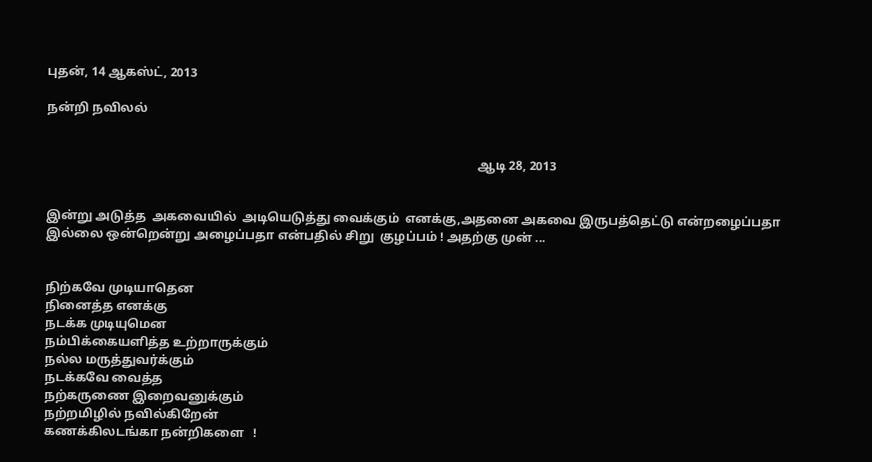புதன், 14 ஆகஸ்ட், 2013

நன்றி நவிலல்


                                                                                                                                          ஆடி 28, 2013


இன்று அடுத்த  அகவையில்  அடியெடுத்து வைக்கும்  எனக்கு,அதனை அகவை இருபத்தெட்டு என்றழைப்பதா இல்லை ஒன்றென்று அழைப்பதா என்பதில் சிறு  குழப்பம் ! அதற்கு முன் ...


நிற்கவே முடியாதென
நினைத்த எனக்கு
நடக்க முடியுமென
நம்பிக்கையளித்த உற்றாருக்கும்
நல்ல மருத்துவர்க்கும்
நடக்கவே வைத்த
நற்கருணை இறைவனுக்கும்
நற்றமிழில் நவில்கிறேன்
கணக்கிலடங்கா நன்றிகளை   !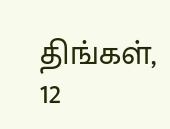திங்கள், 12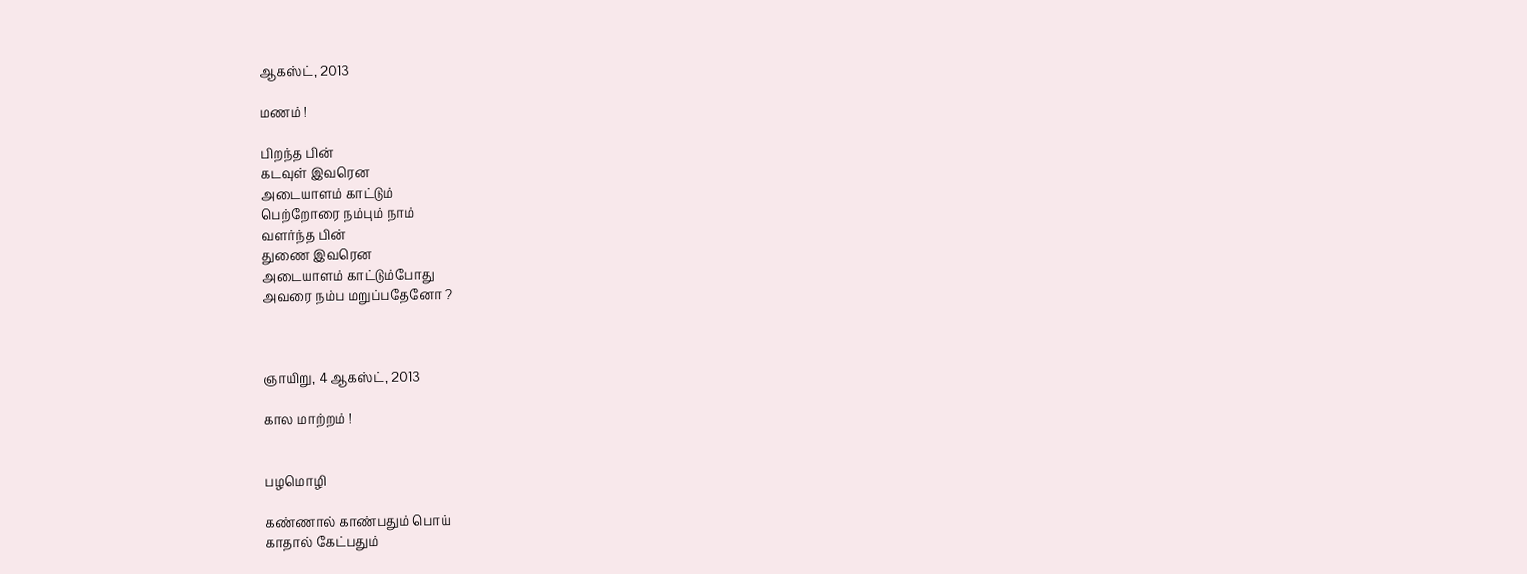ஆகஸ்ட், 2013

மணம் !

பிறந்த பின்
கடவுள் இவரென
அடையாளம் காட்டும்
பெற்றோரை நம்பும் நாம்
வளர்ந்த பின்
துணை இவரென
அடையாளம் காட்டும்போது
அவரை நம்ப மறுப்பதேனோ ?



ஞாயிறு, 4 ஆகஸ்ட், 2013

கால மாற்றம் !


பழமொழி

கண்ணால் காண்பதும் பொய்
காதால் கேட்பதும்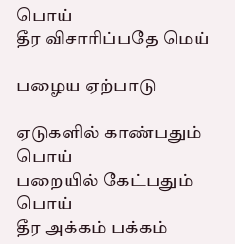பொய்
தீர விசாரிப்பதே மெய்

பழைய ஏற்பாடு

ஏடுகளில் காண்பதும்  பொய்
பறையில் கேட்பதும் பொய்
தீர அக்கம் பக்கம்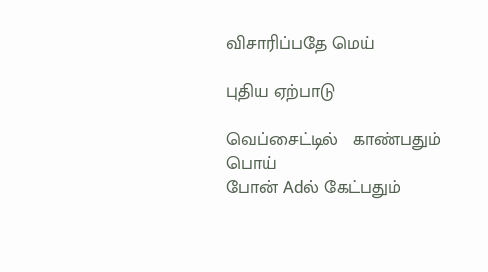விசாரிப்பதே மெய்

புதிய ஏற்பாடு

வெப்சைட்டில்   காண்பதும்  பொய்
போன் Adல் கேட்பதும்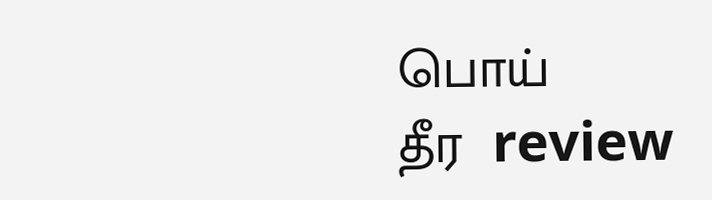பொய்
தீர  review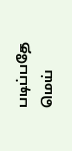படிப்பதே மெய்